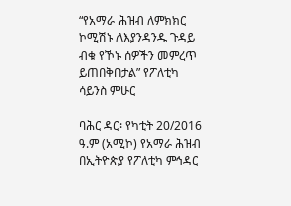“የአማራ ሕዝብ ለምክክር ኮሚሽኑ ለእያንዳንዱ ጉዳይ ብቁ የኾኑ ሰዎችን መምረጥ ይጠበቅበታል” የፖለቲካ ሳይንስ ምሁር

ባሕር ዳር፡ የካቲት 20/2016 ዓ.ም (አሚኮ) የአማራ ሕዝብ በኢትዮጵያ የፖለቲካ ምኅዳር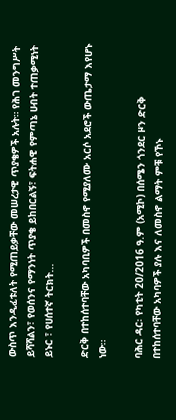ውስጥ እንዲፈቱለት የሚጠይቃቸው መሠረታዊ ጥያቄዎች አሉት። የሕገ መንግሥት ይሻሻልን፣ የወሰንና የማንነት ጥያቄ ይከበርልኝ፣ ፍትሐዊ የምጣኔ ሀብት ተጠቃሚነት ይኑር ፣ የሀሰተኛ ትርክት...

ድርቅ በተከሰተባቸው አካባቢዎች በመስኖ የሚያለሙ አርሶ አደሮች ውጤታማ እየሆኑ ነው፡፡

ባሕር ዳር፡ የካቲት 20/2016 ዓ.ም (አሚኮ) በሰሜን ጎንደር ዞን ድርቅ በተከሰተባቸው አካባዎች ያሉ እና ለመስኖ ልማት ምቹ የኾኑ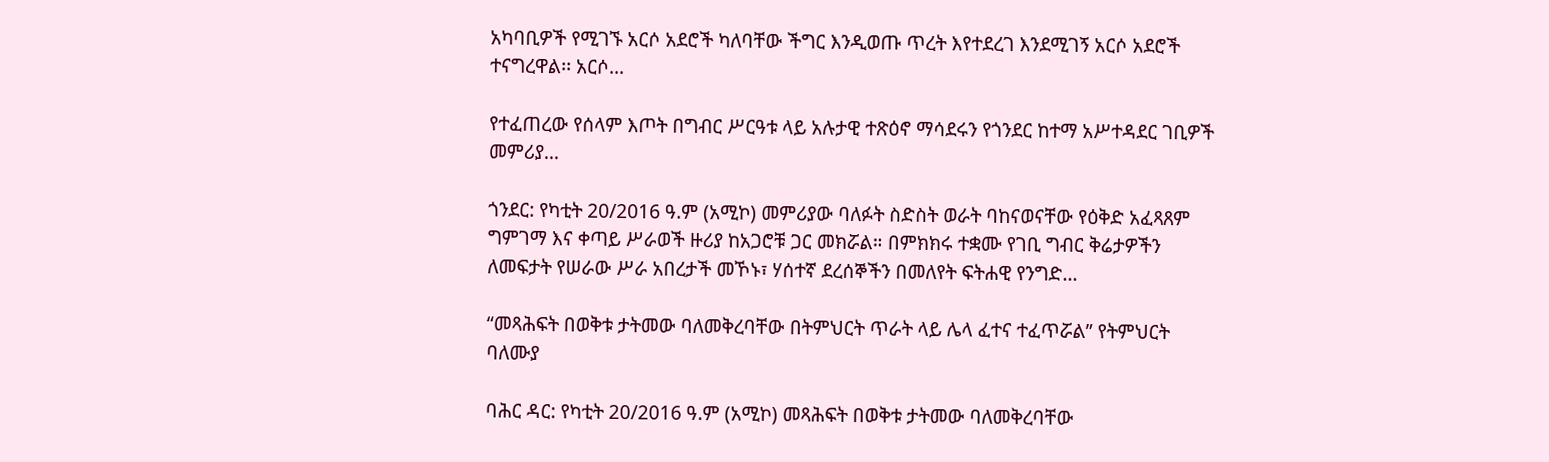አካባቢዎች የሚገኙ አርሶ አደሮች ካለባቸው ችግር እንዲወጡ ጥረት እየተደረገ እንደሚገኝ አርሶ አደሮች ተናግረዋል፡፡ አርሶ...

የተፈጠረው የሰላም እጦት በግብር ሥርዓቱ ላይ አሉታዊ ተጽዕኖ ማሳደሩን የጎንደር ከተማ አሥተዳደር ገቢዎች መምሪያ...

ጎንደር: የካቲት 20/2016 ዓ.ም (አሚኮ) መምሪያው ባለፉት ስድስት ወራት ባከናወናቸው የዕቅድ አፈጻጸም ግምገማ እና ቀጣይ ሥራወች ዙሪያ ከአጋሮቹ ጋር መክሯል። በምክክሩ ተቋሙ የገቢ ግብር ቅሬታዎችን ለመፍታት የሠራው ሥራ አበረታች መኾኑ፣ ሃሰተኛ ደረሰኞችን በመለየት ፍትሐዊ የንግድ...

“መጻሕፍት በወቅቱ ታትመው ባለመቅረባቸው በትምህርት ጥራት ላይ ሌላ ፈተና ተፈጥሯል” የትምህርት ባለሙያ

ባሕር ዳር: የካቲት 20/2016 ዓ.ም (አሚኮ) መጻሕፍት በወቅቱ ታትመው ባለመቅረባቸው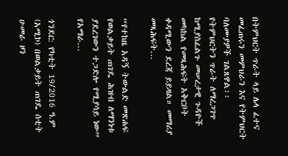በትምህርት ጥራት ላይ ሌላ ፈተና መፈጠሩን መምህራን እና የትምህርት ባለሙያዎች ገልጸዋል፡፡ የትምህርትን ጥራት ለማረጋገጥ ከሚያስፈልጉ መሠረታዊ ጉዳዮች መካከል የመጻሕፍት አቅርቦት ቀዳሚውን ደረጃ ይይዛል። መማሪያ መጻሕፍት...

“የተከዜ አዳኝ ትውልድ መጽሐፍ የወልቃይት ጠገዴ ሕዝብ ለማንነቱ ያደረገውን ተጋድሎ የሚያሳይ ነው” የአማራ...

ጎንደር: የካቲት 19/2016 ዓ.ም (አሚኮ) በወልቃይት ጠገዴ ሰቲት ሁመራ ዞን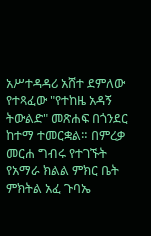አሥተዳዳሪ አሸተ ደምለው የተጻፈው "የተከዜ አዳኝ ትውልድ" መጽሐፍ በጎንደር ከተማ ተመርቋል። በምረቃ መርሐ ግብሩ የተገኙት የአማራ ክልል ምክር ቤት ምክትል አፈ ጉባኤ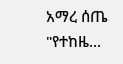አማረ ሰጤ "የተከዜ...